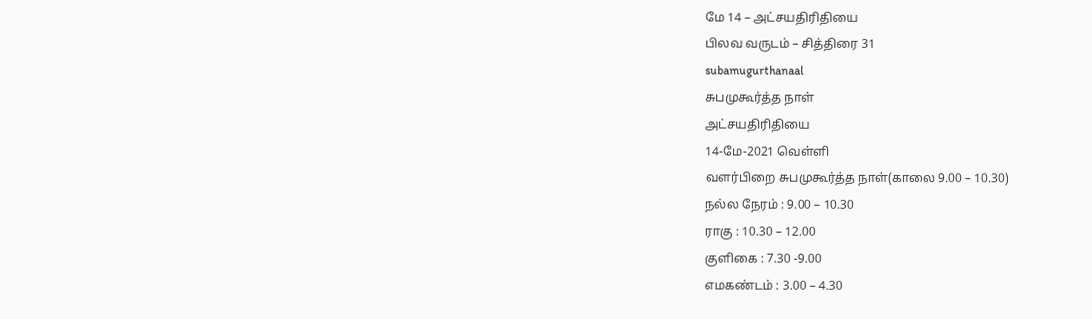மே 14 – அட்சயதிரிதியை
பிலவ வருடம் – சித்திரை 31
subamugurthanaal
சுபமுகூர்த்த நாள்
அட்சயதிரிதியை
14-மே-2021 வெள்ளி
வளர்பிறை சுபமுகூர்த்த நாள்(காலை 9.00 – 10.30)
நல்ல நேரம் : 9.00 – 10.30
ராகு : 10.30 – 12.00
குளிகை : 7.30 -9.00
எமகண்டம் : 3.00 – 4.30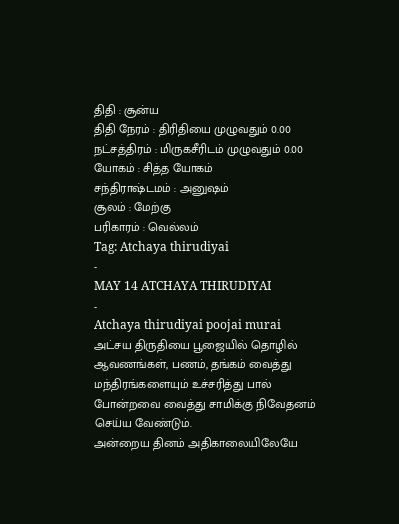திதி : சூன்ய
திதி நேரம் : திரிதியை முழுவதும் 0.00
நட்சத்திரம் : மிருகசீரிடம் முழுவதும் 0.00
யோகம் : சித்த யோகம்
சந்திராஷ்டமம் : அனுஷம்
சூலம் : மேற்கு
பரிகாரம் : வெல்லம்
Tag: Atchaya thirudiyai
-
MAY 14 ATCHAYA THIRUDIYAI
-
Atchaya thirudiyai poojai murai
அட்சய திருதியை பூஜையில் தொழில் ஆவணங்கள், பணம், தங்கம் வைத்து மந்திரங்களையும் உச்சரித்து பால் போன்றவை வைத்து சாமிக்கு நிவேதனம் செய்ய வேண்டும்.
அன்றைய தினம் அதிகாலையிலேயே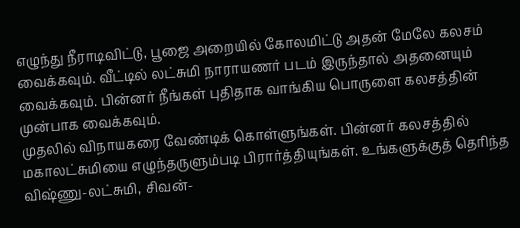எழுந்து நீராடிவிட்டு, பூஜை அறையில் கோலமிட்டு அதன் மேலே கலசம் வைக்கவும். வீட்டில் லட்சுமி நாராயணர் படம் இருந்தால் அதனையும் வைக்கவும். பின்னர் நீங்கள் புதிதாக வாங்கிய பொருளை கலசத்தின் முன்பாக வைக்கவும்.
முதலில் விநாயகரை வேண்டிக் கொள்ளுங்கள். பின்னர் கலசத்தில் மகாலட்சுமியை எழுந்தருளும்படி பிரார்த்தியுங்கள். உங்களுக்குத் தெரிந்த விஷ்ணு-லட்சுமி, சிவன்-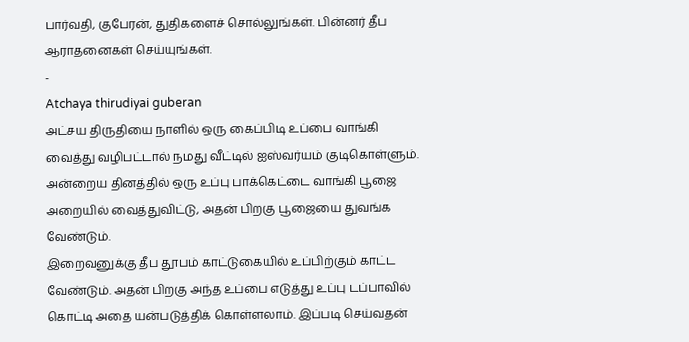பார்வதி, குபேரன், துதிகளைச் சொல்லுங்கள். பின்னர் தீப ஆராதனைகள் செய்யுங்கள்.
-
Atchaya thirudiyai guberan
அட்சய திருதியை நாளில் ஒரு கைப்பிடி உப்பை வாங்கி வைத்து வழிபட்டால் நமது வீட்டில் ஐஸ்வர்யம் குடிகொள்ளும். அன்றைய தினத்தில் ஒரு உப்பு பாக்கெட்டை வாங்கி பூஜை அறையில் வைத்துவிட்டு, அதன் பிறகு பூஜையை துவங்க வேண்டும்.
இறைவனுக்கு தீப தூபம் காட்டுகையில் உப்பிற்கும் காட்ட வேண்டும். அதன் பிறகு அந்த உப்பை எடுத்து உப்பு டப்பாவில் கொட்டி அதை யன்படுத்திக் கொள்ளலாம். இப்படி செய்வதன்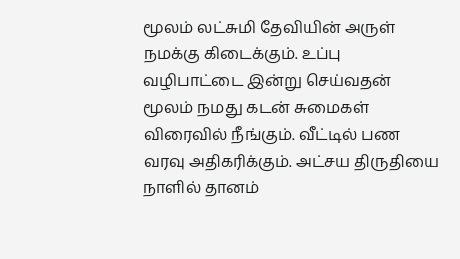மூலம் லட்சுமி தேவியின் அருள் நமக்கு கிடைக்கும். உப்பு வழிபாட்டை இன்று செய்வதன் மூலம் நமது கடன் சுமைகள் விரைவில் நீங்கும். வீட்டில் பண வரவு அதிகரிக்கும். அட்சய திருதியை நாளில் தானம்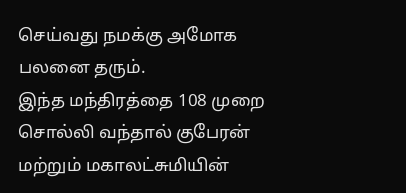செய்வது நமக்கு அமோக பலனை தரும்.
இந்த மந்திரத்தை 108 முறை சொல்லி வந்தால் குபேரன் மற்றும் மகாலட்சுமியின்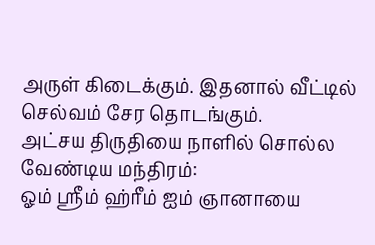அருள் கிடைக்கும். இதனால் வீட்டில் செல்வம் சேர தொடங்கும்.
அட்சய திருதியை நாளில் சொல்ல வேண்டிய மந்திரம்:
ஓம் ஸ்ரீம் ஹ்ரீம் ஐம் ஞானாயை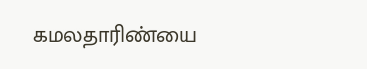கமலதாரிண்யை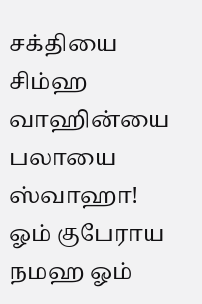சக்தியை சிம்ஹ வாஹின்யை பலாயை ஸ்வாஹா!
ஓம் குபேராய நமஹ ஓம்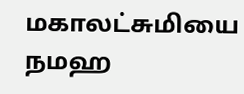மகாலட்சுமியை நமஹ